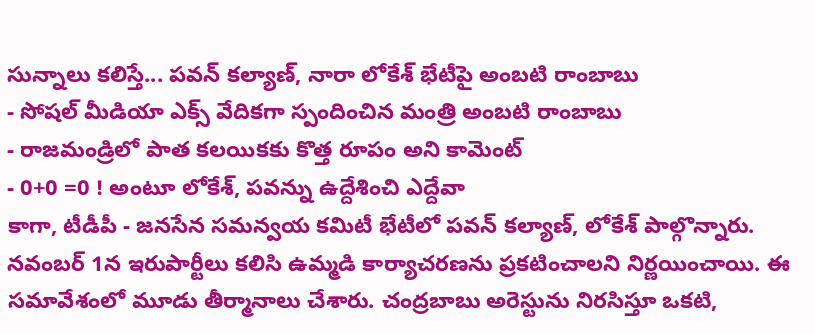సున్నాలు కలిస్తే... పవన్ కల్యాణ్, నారా లోకేశ్ భేటీపై అంబటి రాంబాబు
- సోషల్ మీడియా ఎక్స్ వేదికగా స్పందించిన మంత్రి అంబటి రాంబాబు
- రాజమండ్రిలో పాత కలయికకు కొత్త రూపం అని కామెంట్
- 0+0 =0 ! అంటూ లోకేశ్, పవన్ను ఉద్దేశించి ఎద్దేవా
కాగా, టీడీపీ - జనసేన సమన్వయ కమిటీ భేటీలో పవన్ కల్యాణ్, లోకేశ్ పాల్గొన్నారు. నవంబర్ 1న ఇరుపార్టీలు కలిసి ఉమ్మడి కార్యాచరణను ప్రకటించాలని నిర్ణయించాయి. ఈ సమావేశంలో మూడు తీర్మానాలు చేశారు. చంద్రబాబు అరెస్టును నిరసిస్తూ ఒకటి,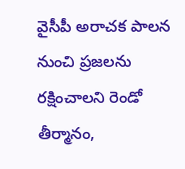వైసీపీ అరాచక పాలన నుంచి ప్రజలను రక్షించాలని రెండో తీర్మానం,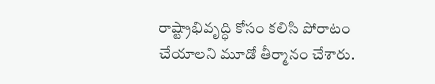రాష్ట్రాభివృద్ధి కోసం కలిసి పోరాటం చేయాలని మూడో తీర్మానం చేశారు.